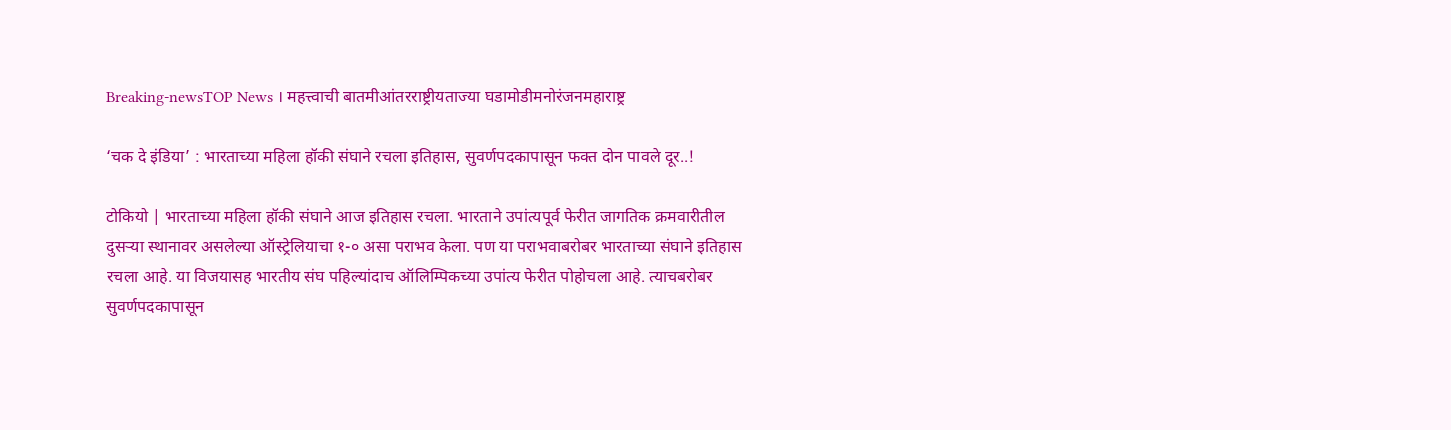Breaking-newsTOP News । महत्त्वाची बातमीआंतरराष्ट्रीयताज्या घडामोडीमनोरंजनमहाराष्ट्र

‘चक दे इंडिया’ : भारताच्या महिला हॉकी संघाने रचला इतिहास, सुवर्णपदकापासून फक्त दोन पावले दूर..!

टोकियो | भारताच्या महिला हॉकी संघाने आज इतिहास रचला. भारताने उपांत्यपूर्व फेरीत जागतिक क्रमवारीतील दुसऱ्या स्थानावर असलेल्या ऑस्ट्रेलियाचा १-० असा पराभव केला. पण या पराभवाबरोबर भारताच्या संघाने इतिहास रचला आहे. या विजयासह भारतीय संघ पहिल्यांदाच ऑलिम्पिकच्या उपांत्य फेरीत पोहोचला आहे. त्याचबरोबर सुवर्णपदकापासून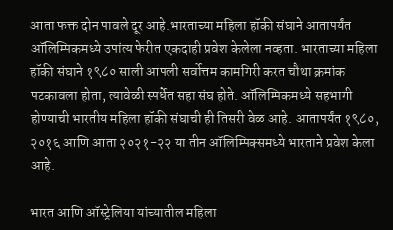आता फक्त दोन पावले दूर आहे.भारताच्या महिला हॉकी संघाने आतापर्यंत ऑलिम्पिकमध्ये उपांत्य फेरीत एकदाही प्रवेश केलेला नव्हता. भारताच्या महिला हॉकी संघाने १९८० साली आपली सर्वोत्तम कामगिरी करत चौथा क्रमांक पटकावला होता, त्यावेळी स्पर्धेत सहा संघ होते. ऑलिम्पिकमध्ये सहभागी होण्याची भारतीय महिला हॉकी संघाची ही तिसरी वेळ आहे. आतापर्यंत १९८०, २०१६ आणि आता २०२१-२२ या तीन ऑलिम्पिक्समध्ये भारताने प्रवेश केला आहे.

भारत आणि ऑस्ट्रेलिया यांच्यातील महिला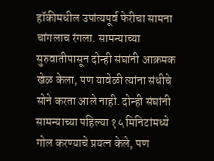हॉकीमधील उपांत्यपूर्व फेरीचा सामना चांगलाच रंगला. सामन्याच्या सुरुवातीपासून दोन्ही संघांनी आक्रमक खेळ केला, पण यावेळी त्यांना संधीचे सोने करता आले नाही. दोन्ही संघांनी सामन्याच्या पहिल्या १५ मिनिटांमध्ये गोल करण्याचे प्रयत्न केले, पण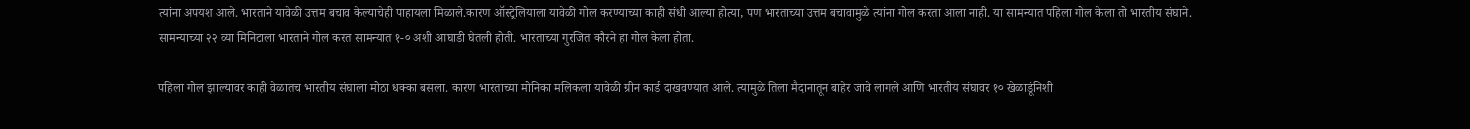त्यांना अपयश आले. भारताने यावेळी उत्तम बचाव केल्याचेही पाहायला मिळाले.कारण ऑस्ट्रेलियाला यावेळी गोल करण्याच्या काही संधी आल्या होत्या, पण भारताच्या उत्तम बचावामुळे त्यांना गोल करता आला नाही. या सामन्यात पहिला गोल केला तो भारतीय संघाने. सामन्याच्या २२ व्या मिनिटाला भारताने गोल करत सामन्यात १-० अशी आघाडी घेतली होती. भारताच्या गुरजित कौरने हा गोल केला होता.

पहिला गोल झाल्यावर काही वेळातच भारतीय संघाला मोठा धक्का बसला. कारण भारताच्या मोनिका मलिकला यावेळी ग्रीन कार्ड दाखवण्यात आले. त्यामुळे तिला मैदानातून बाहेर जावे लागले आणि भारतीय संघावर १० खेळाडूंनिशी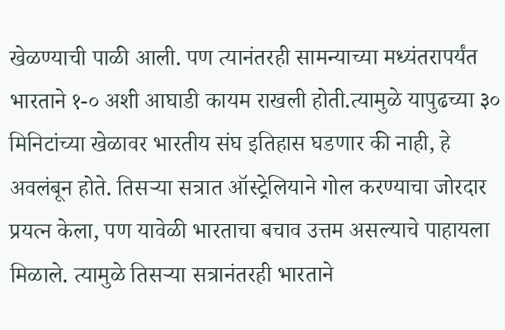खेळण्याची पाळी आली. पण त्यानंतरही सामन्याच्या मध्यंतरापर्यंत भारताने १-० अशी आघाडी कायम राखली होती.त्यामुळे यापुढच्या ३० मिनिटांच्या खेळावर भारतीय संघ इतिहास घडणार की नाही, हे अवलंबून होते. तिसऱ्या सत्रात ऑस्ट्रेलियाने गोल करण्याचा जोरदार प्रयत्न केला, पण यावेळी भारताचा बचाव उत्तम असल्याचे पाहायला मिळाले. त्यामुळे तिसऱ्या सत्रानंतरही भारताने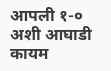आपली १-० अशी आघाडी कायम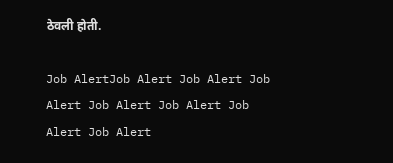ठेवली होती.

Job AlertJob Alert Job Alert Job Alert Job Alert Job Alert Job Alert Job Alert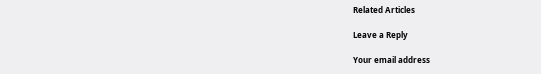Related Articles

Leave a Reply

Your email address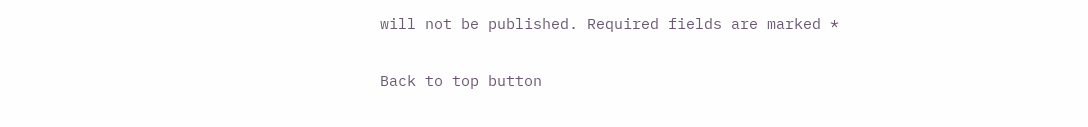will not be published. Required fields are marked *

Back to top button